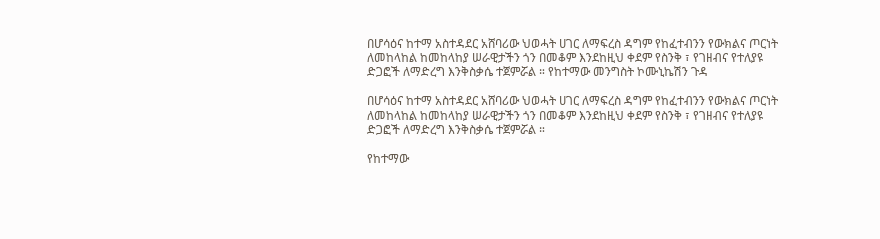በሆሳዕና ከተማ አስተዳደር አሸባሪው ህወሓት ሀገር ለማፍረስ ዳግም የከፈተብንን የውክልና ጦርነት ለመከላከል ከመከላከያ ሠራዊታችን ጎን በመቆም እንደከዚህ ቀደም የስንቅ ፣ የገዘብና የተለያዩ ድጋፎች ለማድረግ እንቅስቃሴ ተጀምሯል ። የከተማው መንግስት ኮሙኒኬሽን ጉዳ

በሆሳዕና ከተማ አስተዳደር አሸባሪው ህወሓት ሀገር ለማፍረስ ዳግም የከፈተብንን የውክልና ጦርነት ለመከላከል ከመከላከያ ሠራዊታችን ጎን በመቆም እንደከዚህ ቀደም የስንቅ ፣ የገዘብና የተለያዩ ድጋፎች ለማድረግ እንቅስቃሴ ተጀምሯል ።

የከተማው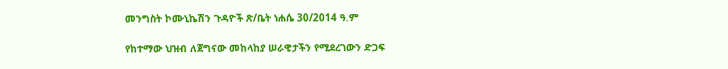መንግስት ኮሙኒኬሽን ጉዳዮች ጽ/ቤት ነሐሴ 30/2014 ዓ.ም

የከተማው ህዝብ ለጀግናው መከላከያ ሠራዊታችን የሚደረገውን ድጋፍ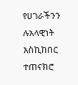የሀገራችንን ሉአላዊነት እስኪከበር ተጠናክሮ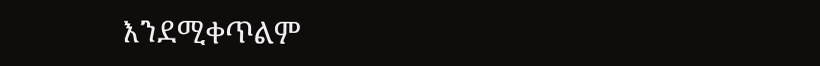እንደሚቀጥልም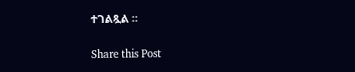ተገልጿል ።

Share this Post